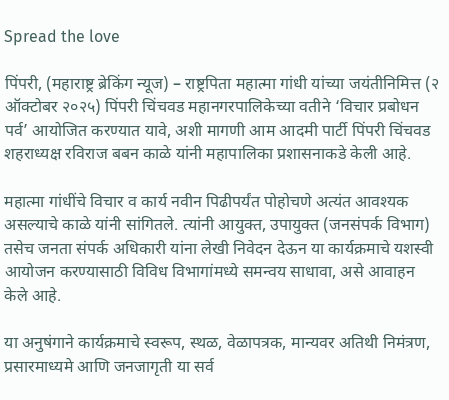Spread the love

पिंपरी, (महाराष्ट्र ब्रेकिंग न्यूज) – राष्ट्रपिता महात्मा गांधी यांच्या जयंतीनिमित्त (२ ऑक्टोबर २०२५) पिंपरी चिंचवड महानगरपालिकेच्या वतीने ‘विचार प्रबोधन पर्व’ आयोजित करण्यात यावे, अशी मागणी आम आदमी पार्टी पिंपरी चिंचवड शहराध्यक्ष रविराज बबन काळे यांनी महापालिका प्रशासनाकडे केली आहे.

महात्मा गांधींचे विचार व कार्य नवीन पिढीपर्यंत पोहोचणे अत्यंत आवश्यक असल्याचे काळे यांनी सांगितले. त्यांनी आयुक्त, उपायुक्त (जनसंपर्क विभाग) तसेच जनता संपर्क अधिकारी यांना लेखी निवेदन देऊन या कार्यक्रमाचे यशस्वी आयोजन करण्यासाठी विविध विभागांमध्ये समन्वय साधावा, असे आवाहन केले आहे.

या अनुषंगाने कार्यक्रमाचे स्वरूप, स्थळ, वेळापत्रक, मान्यवर अतिथी निमंत्रण, प्रसारमाध्यमे आणि जनजागृती या सर्व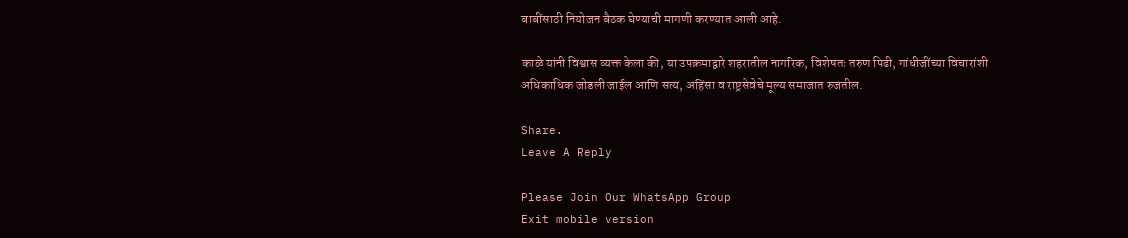बाबींसाठी नियोजन बैठक घेण्याची मागणी करण्यात आली आहे.

काळे यांनी विश्वास व्यक्त केला की, या उपक्रमाद्वारे शहरातील नागरिक, विशेषतः तरुण पिढी, गांधीजींच्या विचारांशी अधिकाधिक जोडली जाईल आणि सत्य, अहिंसा व राष्ट्रसेवेचे मूल्य समाजात रुजतील.

Share.
Leave A Reply

Please Join Our WhatsApp Group
Exit mobile version